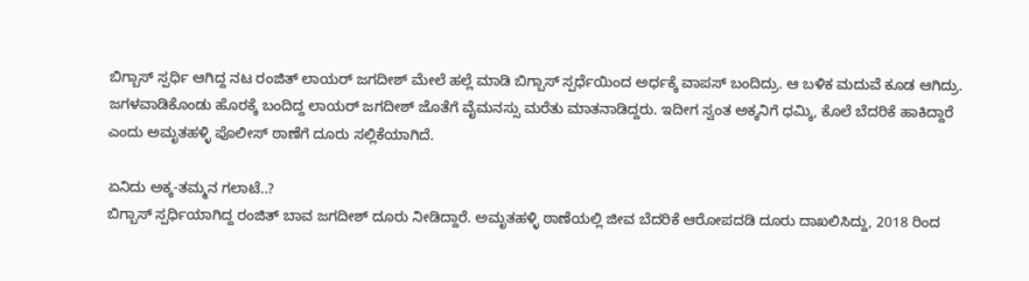ಬಿಗ್ಬಾಸ್ ಸ್ಪರ್ಧಿ ಆಗಿದ್ದ ನಟ ರಂಜಿತ್ ಲಾಯರ್ ಜಗದೀಶ್ ಮೇಲೆ ಹಲ್ಲೆ ಮಾಡಿ ಬಿಗ್ಬಾಸ್ ಸ್ಪರ್ಧೆಯಿಂದ ಅರ್ಧಕ್ಕೆ ವಾಪಸ್ ಬಂದಿದ್ರು. ಆ ಬಳಿಕ ಮದುವೆ ಕೂಡ ಆಗಿದ್ರು. ಜಗಳವಾಡಿಕೊಂಡು ಹೊರಕ್ಕೆ ಬಂದಿದ್ದ ಲಾಯರ್ ಜಗದೀಶ್ ಜೊತೆಗೆ ವೈಮನಸ್ಸು ಮರೆತು ಮಾತನಾಡಿದ್ದರು. ಇದೀಗ ಸ್ವಂತ ಅಕ್ಕನಿಗೆ ಧಮ್ಕಿ, ಕೊಲೆ ಬೆದರಿಕೆ ಹಾಕಿದ್ದಾರೆ ಎಂದು ಅಮೃತಹಳ್ಳಿ ಪೊಲೀಸ್ ಠಾಣೆಗೆ ದೂರು ಸಲ್ಲಿಕೆಯಾಗಿದೆ.

ಏನಿದು ಅಕ್ಕ-ತಮ್ಮನ ಗಲಾಟೆ..?
ಬಿಗ್ಬಾಸ್ ಸ್ಪರ್ಧಿಯಾಗಿದ್ದ ರಂಜಿತ್ ಬಾವ ಜಗದೀಶ್ ದೂರು ನೀಡಿದ್ದಾರೆ. ಅಮೃತಹಳ್ಳಿ ಠಾಣೆಯಲ್ಲಿ ಜೀವ ಬೆದರಿಕೆ ಆರೋಪದಡಿ ದೂರು ದಾಖಲಿಸಿದ್ದು, 2018 ರಿಂದ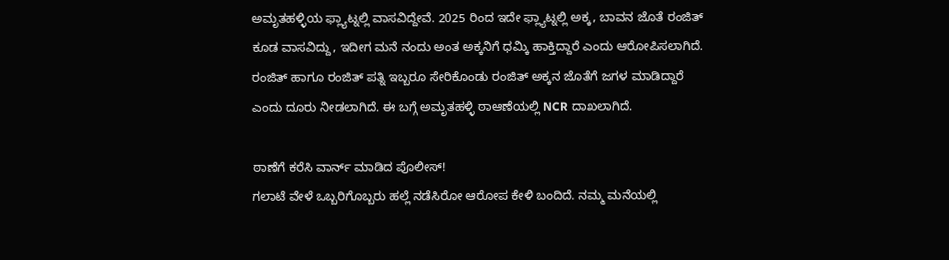ಅಮೃತಹಳ್ಳಿಯ ಫ್ಲ್ಯಾಟ್ನಲ್ಲಿ ವಾಸವಿದ್ದೇವೆ. 2025 ರಿಂದ ಇದೇ ಫ್ಲ್ಯಾಟ್ನಲ್ಲಿ ಅಕ್ಕ, ಬಾವನ ಜೊತೆ ರಂಜಿತ್ ಕೂಡ ವಾಸವಿದ್ದು, ಇದೀಗ ಮನೆ ನಂದು ಅಂತ ಅಕ್ಕನಿಗೆ ಧಮ್ಕಿ ಹಾಕ್ತಿದ್ದಾರೆ ಎಂದು ಆರೋಪಿಸಲಾಗಿದೆ. ರಂಜಿತ್ ಹಾಗೂ ರಂಜಿತ್ ಪತ್ನಿ ಇಬ್ಬರೂ ಸೇರಿಕೊಂಡು ರಂಜಿತ್ ಅಕ್ಕನ ಜೊತೆಗೆ ಜಗಳ ಮಾಡಿದ್ದಾರೆ ಎಂದು ದೂರು ನೀಡಲಾಗಿದೆ. ಈ ಬಗ್ಗೆ ಅಮೃತಹಳ್ಳಿ ಠಾಆಣೆಯಲ್ಲಿ NCR ದಾಖಲಾಗಿದೆ.

ಠಾಣೆಗೆ ಕರೆಸಿ ವಾರ್ನ್ ಮಾಡಿದ ಪೊಲೀಸ್!
ಗಲಾಟೆ ವೇಳೆ ಒಬ್ಬರಿಗೊಬ್ಬರು ಹಲ್ಲೆ ನಡೆಸಿರೋ ಆರೋಪ ಕೇಳಿ ಬಂದಿದೆ. ನಮ್ಮ ಮನೆಯಲ್ಲಿ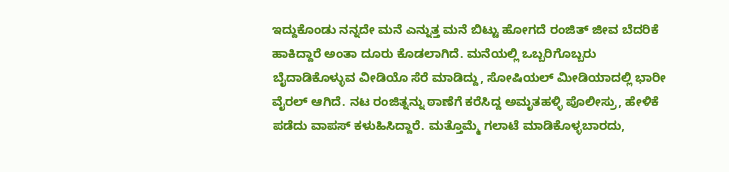ಇದ್ದುಕೊಂಡು ನನ್ನದೇ ಮನೆ ಎನ್ನುತ್ತ ಮನೆ ಬಿಟ್ಟು ಹೋಗದೆ ರಂಜಿತ್ ಜೀವ ಬೆದರಿಕೆ ಹಾಕಿದ್ದಾರೆ ಅಂತಾ ದೂರು ಕೊಡಲಾಗಿದೆ. ಮನೆಯಲ್ಲಿ ಒಬ್ಬರಿಗೊಬ್ಬರು ಬೈದಾಡಿಕೊಳ್ಳುವ ವೀಡಿಯೊ ಸೆರೆ ಮಾಡಿದ್ದು, ಸೋಷಿಯಲ್ ಮೀಡಿಯಾದಲ್ಲಿ ಭಾರೀ ವೈರಲ್ ಆಗಿದೆ. ನಟ ರಂಜಿತ್ನನ್ನು ಠಾಣೆಗೆ ಕರೆಸಿದ್ದ ಅಮೃತಹಳ್ಳಿ ಪೊಲೀಸ್ರು, ಹೇಳಿಕೆ ಪಡೆದು ವಾಪಸ್ ಕಳುಹಿಸಿದ್ದಾರೆ. ಮತ್ತೊಮ್ಮೆ ಗಲಾಟೆ ಮಾಡಿಕೊಳ್ಳಬಾರದು,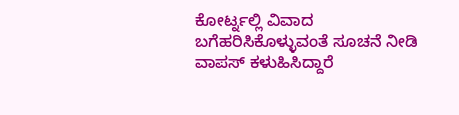ಕೋರ್ಟ್ನಲ್ಲಿ ವಿವಾದ ಬಗೆಹರಿಸಿಕೊಳ್ಳುವಂತೆ ಸೂಚನೆ ನೀಡಿ ವಾಪಸ್ ಕಳುಹಿಸಿದ್ದಾರೆ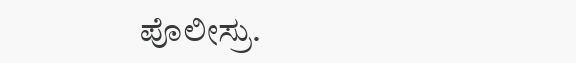ಪೊಲೀಸ್ರು.